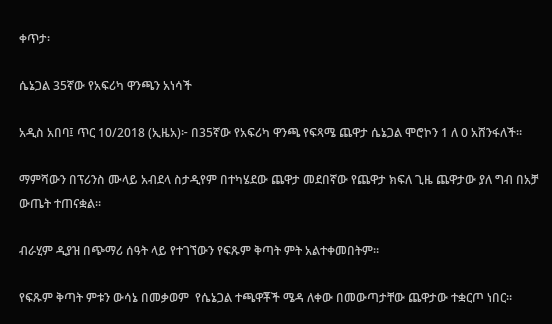ቀጥታ፡

ሴኔጋል 35ኛው የአፍሪካ ዋንጫን አነሳች

አዲስ አበባ፤ ጥር 10/2018 (ኢዜአ)፦ በ35ኛው የአፍሪካ ዋንጫ የፍጻሜ ጨዋታ ሴኔጋል ሞሮኮን 1 ለ 0 አሸንፋለች።

ማምሻውን በፕሪንስ ሙላይ አብደላ ስታዲየም በተካሄደው ጨዋታ መደበኛው የጨዋታ ክፍለ ጊዜ ጨዋታው ያለ ግብ በአቻ ውጤት ተጠናቋል።

ብራሂም ዲያዝ በጭማሪ ሰዓት ላይ የተገኘውን የፍጹም ቅጣት ምት አልተቀመበትም።

የፍጹም ቅጣት ምቱን ውሳኔ በመቃወም  የሴኔጋል ተጫዋቾች ሜዳ ለቀው በመውጣታቸው ጨዋታው ተቋርጦ ነበር።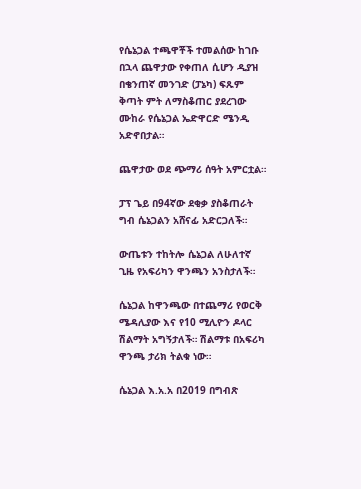የሴኔጋል ተጫዋቾች ተመልሰው ከገቡ በኋላ ጨዋታው የቀጠለ ሲሆን ዲያዝ በቄንጠኛ መንገድ (ፓኔካ) ፍጹም ቅጣት ምት ለማስቆጠር ያደረገው ሙከራ የሴኔጋል ኤድዋርድ ሜንዲ አድኖበታል።

ጨዋታው ወደ ጭማሪ ሰዓት አምርቷል።

ፓፕ ጌይ በ94ኛው ደቂቃ ያስቆጠራት ግብ ሴኔጋልን አሸናፊ አድርጋለች።

ውጤቱን ተከትሎ ሴኔጋል ለሁለተኛ ጊዜ የአፍሪካን ዋንጫን አንስታለች።

ሴኔጋል ከዋንጫው በተጨማሪ የወርቅ ሜዳሊያው እና የ10 ሚሊዮን ዶላር ሽልማት አግኝታለች። ሽልማቱ በአፍሪካ ዋንጫ ታሪክ ትልቁ ነው።

ሴኔጋል እ.አ.አ በ2019 በግብጽ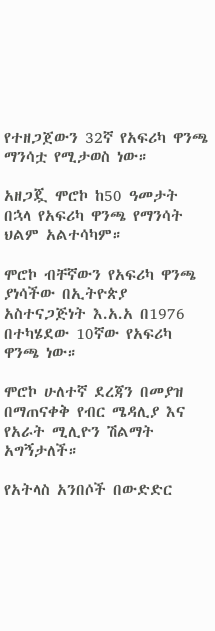የተዘጋጀውን 32ኛ የአፍሪካ ዋንጫ ማንሳቷ የሚታወስ ነው።

አዘጋጇ ሞሮኮ ከ50 ዓመታት በኋላ የአፍሪካ ዋንጫ የማንሳት ህልም አልተሳካም።

ሞሮኮ ብቸኛውን የአፍሪካ ዋንጫ ያነሳችው በኢትዮጵያ አስተናጋጅነት እ.አ.አ በ1976 በተካሄደው 10ኛው የአፍሪካ ዋንጫ ነው።

ሞሮኮ ሁለተኛ ደረጃን በመያዝ በማጠናቀቅ የብር ሜዳሊያ እና የአራት ሚሊዮን ሽልማት አግኝታለች።

የአትላስ አንበሶች በውድድር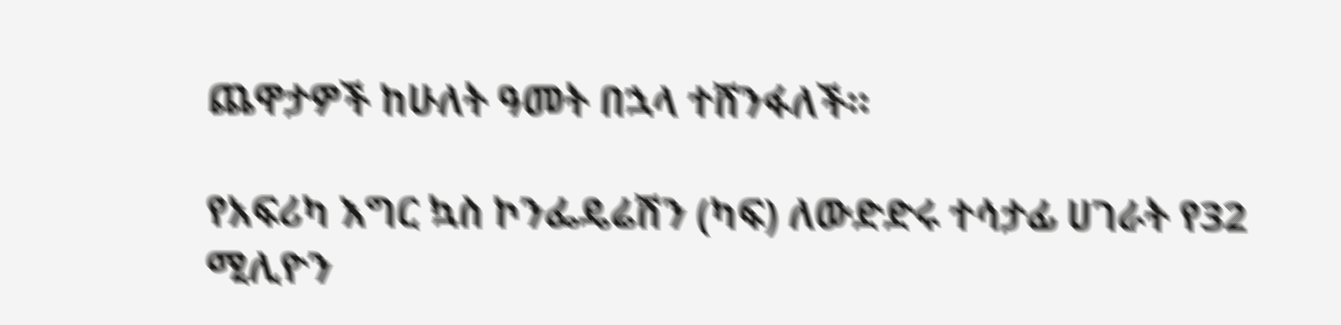ጨዋታዎች ከሁለት ዓመት በኋላ ተሸንፋለች።

የአፍሪካ እግር ኳስ ኮንፌዴሬሽን (ካፍ) ለውድድሩ ተሳታፊ ሀገራት የ32 ሚሊዮን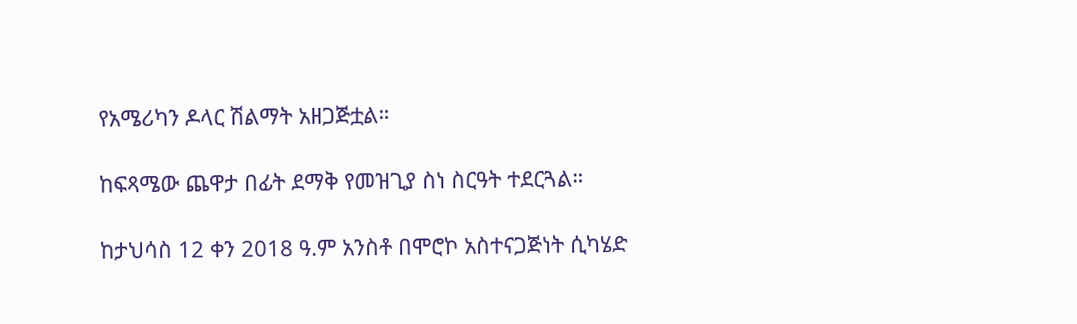የአሜሪካን ዶላር ሽልማት አዘጋጅቷል።

ከፍጻሜው ጨዋታ በፊት ደማቅ የመዝጊያ ስነ ስርዓት ተደርጓል።

ከታህሳስ 12 ቀን 2018 ዓ.ም አንስቶ በሞሮኮ አስተናጋጅነት ሲካሄድ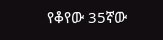የቆየው 35ኛው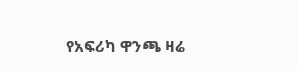የአፍሪካ ዋንጫ ዛሬ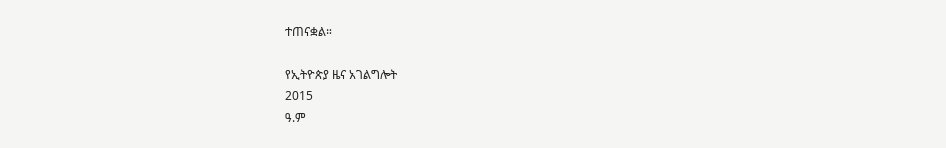ተጠናቋል።

የኢትዮጵያ ዜና አገልግሎት
2015
ዓ.ም